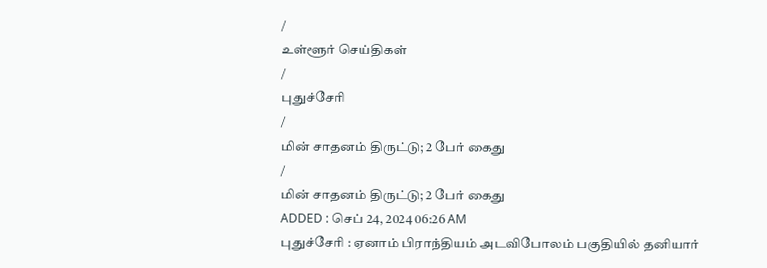/
உள்ளூர் செய்திகள்
/
புதுச்சேரி
/
மின் சாதனம் திருட்டு; 2 பேர் கைது
/
மின் சாதனம் திருட்டு; 2 பேர் கைது
ADDED : செப் 24, 2024 06:26 AM
புதுச்சேரி : ஏனாம் பிராந்தியம் அடவிபோலம் பகுதியில் தனியார்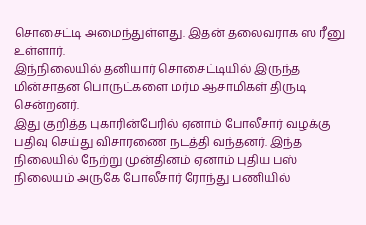சொசைட்டி அமைந்துள்ளது. இதன் தலைவராக ஸ ரீனு உள்ளார்.
இந்நிலையில் தனியார் சொசைட்டியில் இருந்த மின்சாதன பொருட்களை மர்ம ஆசாமிகள் திருடி சென்றனர்.
இது குறித்த புகாரின்பேரில் ஏனாம் போலீசார் வழக்கு பதிவு செய்து விசாரணை நடத்தி வந்தனர். இந்த நிலையில் நேற்று முன்தினம் ஏனாம் புதிய பஸ் நிலையம் அருகே போலீசார் ரோந்து பணியில்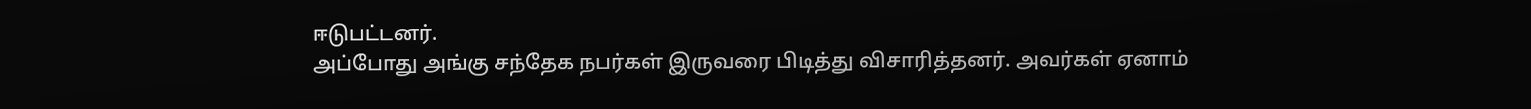ஈடுபட்டனர்.
அப்போது அங்கு சந்தேக நபர்கள் இருவரை பிடித்து விசாரித்தனர். அவர்கள் ஏனாம்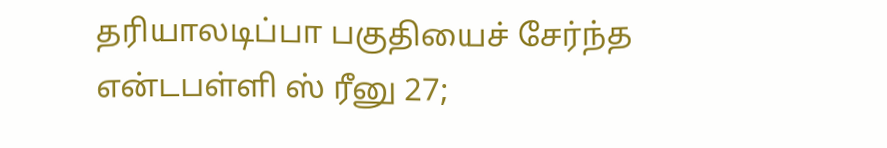தரியாலடிப்பா பகுதியைச் சேர்ந்த என்டபள்ளி ஸ் ரீனு 27;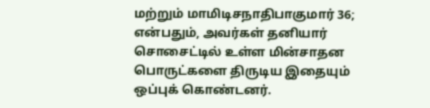மற்றும் மாமிடிசநாதிபாகுமார் 36; என்பதும், அவர்கள் தனியார் சொசைட்டில் உள்ள மின்சாதன பொருட்களை திருடிய இதையும் ஒப்புக் கொண்டனர்.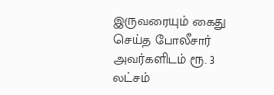இருவரையும் கைது செய்த போலீசார் அவர்களிடம் ரூ. 3 லட்சம்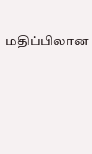மதிப்பிலான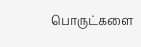பொருட்களை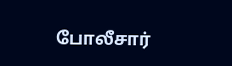போலீசார்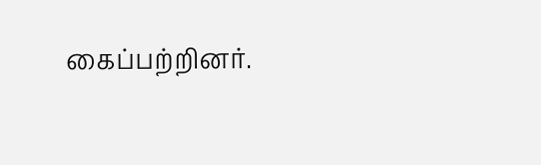கைப்பற்றினர்.